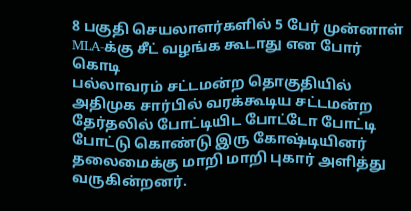8 பகுதி செயலாளர்களில் 5 பேர் முன்னாள் MLA-க்கு சீட் வழங்க கூடாது என போர் கொடி
பல்லாவரம் சட்டமன்ற தொகுதியில் அதிமுக சார்பில் வரக்கூடிய சட்டமன்ற தேர்தலில் போட்டியிட போட்டோ போட்டி போட்டு கொண்டு இரு கோஷ்டியினர் தலைமைக்கு மாறி மாறி புகார் அளித்து வருகின்றனர்.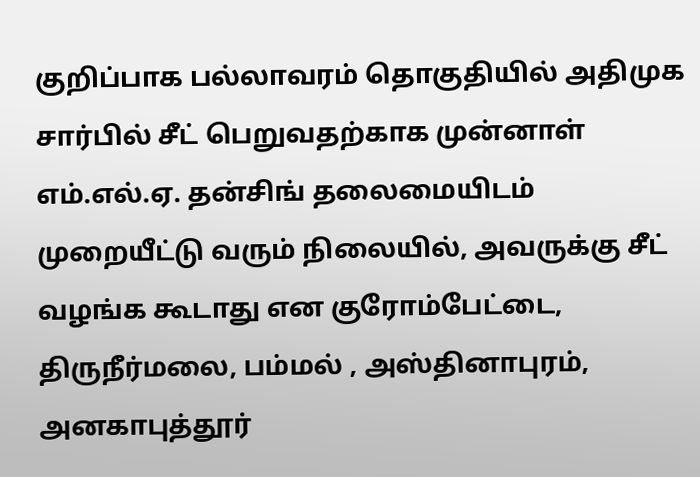குறிப்பாக பல்லாவரம் தொகுதியில் அதிமுக சார்பில் சீட் பெறுவதற்காக முன்னாள் எம்.எல்.ஏ. தன்சிங் தலைமையிடம் முறையீட்டு வரும் நிலையில், அவருக்கு சீட் வழங்க கூடாது என குரோம்பேட்டை, திருநீர்மலை, பம்மல் , அஸ்தினாபுரம், அனகாபுத்தூர்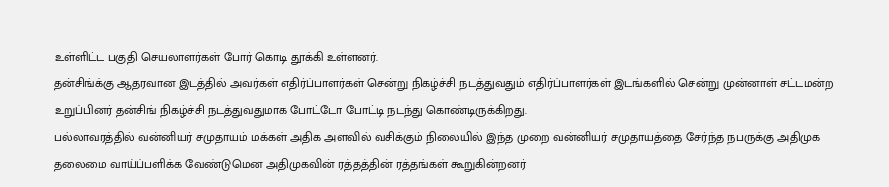உள்ளிட்ட பகுதி செயலாளர்கள் போர் கொடி தூக்கி உள்ளனர்.
தன்சிங்க்கு ஆதரவான இடத்தில் அவர்கள் எதிர்ப்பாளர்கள் சென்று நிகழ்ச்சி நடத்துவதும் எதிர்ப்பாளர்கள் இடங்களில் சென்று முன்னாள் சட்டமன்ற உறுப்பினர் தன்சிங் நிகழ்ச்சி நடத்துவதுமாக போட்டோ போட்டி நடந்து கொண்டிருக்கிறது.
பல்லாவரத்தில் வன்னியர் சமுதாயம் மக்கள் அதிக அளவில் வசிக்கும் நிலையில் இந்த முறை வன்னியர் சமுதாயத்தை சேர்ந்த நபருக்கு அதிமுக தலைமை வாய்ப்பளிக்க வேண்டுமென அதிமுகவின் ரத்தத்தின் ரத்தங்கள் கூறுகின்றனர்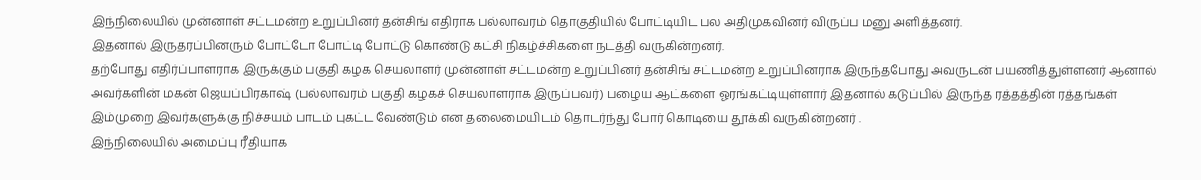இந்நிலையில் முன்னாள் சட்டமன்ற உறுப்பினர் தன்சிங் எதிராக பல்லாவரம் தொகுதியில் போட்டியிட பல அதிமுகவினர் விருப்ப மனு அளித்தனர்.
இதனால் இருதரப்பினரும் போட்டோ போட்டி போட்டு கொண்டு கட்சி நிகழ்ச்சிகளை நடத்தி வருகின்றனர்.
தற்போது எதிர்ப்பாளராக இருக்கும் பகுதி கழக செயலாளர் முன்னாள் சட்டமன்ற உறுப்பினர் தன்சிங் சட்டமன்ற உறுப்பினராக இருந்தபோது அவருடன் பயணித்துள்ளனர் ஆனால் அவர்களின் மகன் ஜெயப்பிரகாஷ் (பல்லாவரம் பகுதி கழகச் செயலாளராக இருப்பவர்) பழைய ஆட்களை ஓரங்கட்டியுள்ளார் இதனால் கடுப்பில் இருந்த ரத்தத்தின் ரத்தங்கள் இம்முறை இவர்களுக்கு நிச்சயம் பாடம் புகட்ட வேண்டும் என தலைமையிடம் தொடர்ந்து போர் கொடியை தூக்கி வருகின்றனர் .
இந்நிலையில் அமைப்பு ரீதியாக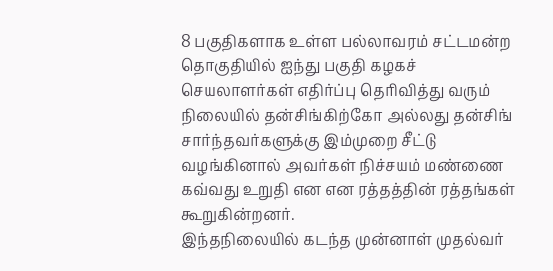8 பகுதிகளாக உள்ள பல்லாவரம் சட்டமன்ற தொகுதியில் ஐந்து பகுதி கழகச் செயலாளர்கள் எதிர்ப்பு தெரிவித்து வரும் நிலையில் தன்சிங்கிற்கோ அல்லது தன்சிங் சார்ந்தவர்களுக்கு இம்முறை சீட்டு வழங்கினால் அவர்கள் நிச்சயம் மண்ணை கவ்வது உறுதி என என ரத்தத்தின் ரத்தங்கள் கூறுகின்றனர்.
இந்தநிலையில் கடந்த முன்னாள் முதல்வர்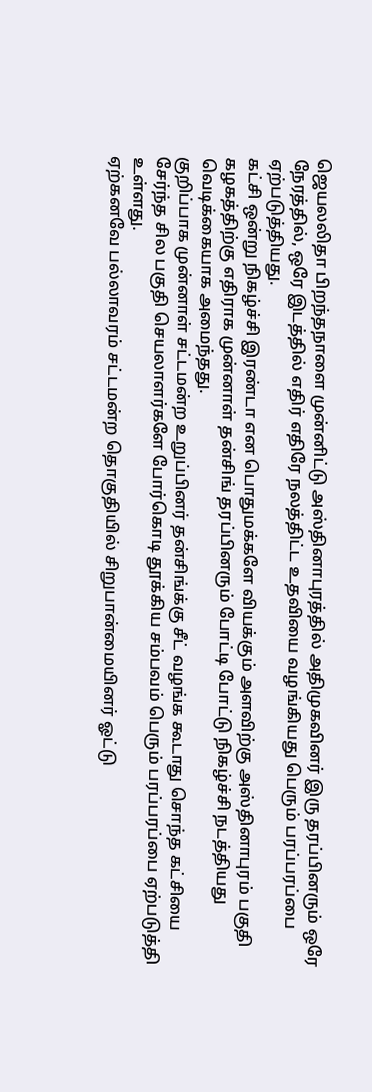ஜெயலலிதா பிறந்தநாளை முன்னிட்டு அஸ்தினாபுரத்தில் அதிமுகவினர் இரு தரப்பினரும் ஒரே நேரத்தில், ஒரே இடத்தில் எதிர் எதிரே நலத்திட்ட உதவியை வழங்கியது பெரும் பரப்பரப்பை ஏற்படுத்தியது.
கட்சி ஒன்று நிகழ்ச்சி இரண்டா என பொதுமக்களே வியக்கும் அளவிற்கு அஸ்தினாபுரம் பகுதி கழகத்திற்கு எதிராக முன்னாள் தன்சிங் தரப்பினரும் போட்டி போட்டு நிகழ்ச்சி நடத்தியது வெடிக்கையாக அமைந்தது.
குறிப்பாக முன்னாள் சட்டமன்ற உறுப்பினர் தன்சிங்க்கு சீட் வழங்க கூடாது சொந்த கட்சியை சேர்ந்த சில பகுதி செயலாளர்களே போர்கொடி தூக்கிய சம்பவம் பெரும் பரப்பரப்பை ஏற்படுத்தி உள்ளது.
ஏற்கனவே பல்லாவரம் சட்டமன்ற தொகுதியில் சிறுபான்மையினர் ஓட்டு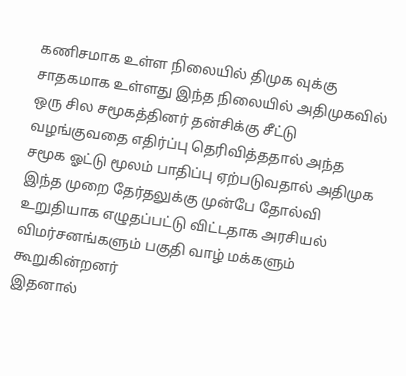கணிசமாக உள்ள நிலையில் திமுக வுக்கு சாதகமாக உள்ளது இந்த நிலையில் அதிமுகவில் ஒரு சில சமூகத்தினர் தன்சிக்கு சீட்டு வழங்குவதை எதிர்ப்பு தெரிவித்ததால் அந்த சமூக ஓட்டு மூலம் பாதிப்பு ஏற்படுவதால் அதிமுக இந்த முறை தேர்தலுக்கு முன்பே தோல்வி உறுதியாக எழுதப்பட்டு விட்டதாக அரசியல் விமர்சனங்களும் பகுதி வாழ் மக்களும் கூறுகின்றனர்
இதனால்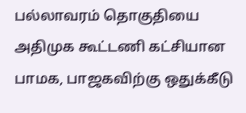பல்லாவரம் தொகுதியை அதிமுக கூட்டணி கட்சியான பாமக, பாஜகவிற்கு ஒதுக்கீடு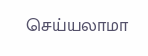செய்யலாமா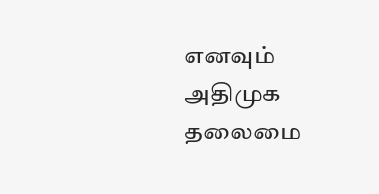எனவும் அதிமுக தலைமை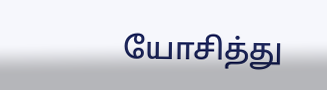யோசித்து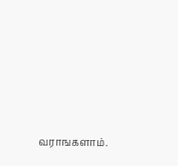வராஙகளாம்.